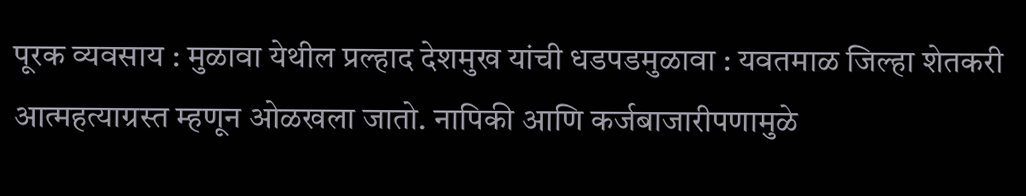पूरक व्यवसाय : मुळावा येथील प्रल्हाद देशमुख यांची धडपडमुळावा : यवतमाळ जिल्हा शेतकरी आत्महत्याग्रस्त म्हणून ओळखला जातो. नापिकी आणि कर्जबाजारीपणामुळे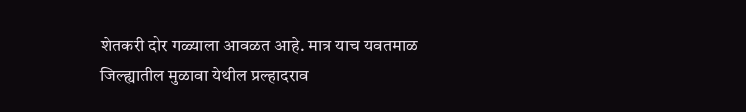शेतकरी दोर गळ्याला आवळत आहे. मात्र याच यवतमाळ जिल्ह्यातील मुळावा येथील प्रल्हादराव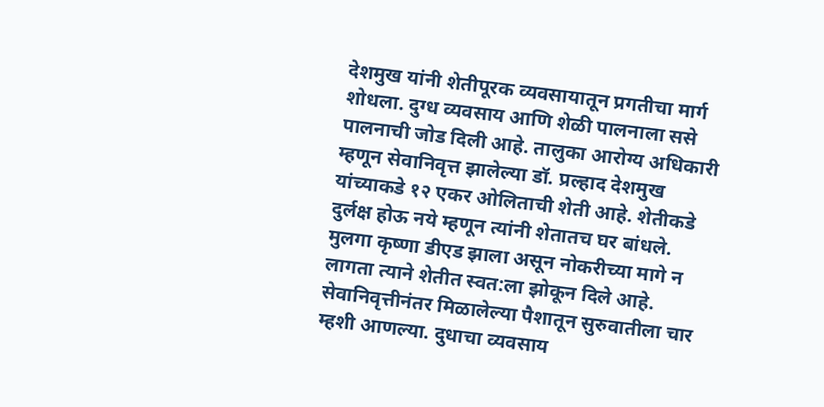देशमुख यांनी शेतीपूरक व्यवसायातून प्रगतीचा मार्ग शोधला. दुग्ध व्यवसाय आणि शेळी पालनाला ससे पालनाची जोड दिली आहे. तालुका आरोग्य अधिकारी म्हणून सेवानिवृत्त झालेल्या डॉ. प्रल्हाद देशमुख यांच्याकडे १२ एकर ओलिताची शेती आहे. शेतीकडे दुर्लक्ष होऊ नये म्हणून त्यांनी शेतातच घर बांधले. मुलगा कृष्णा डीएड झाला असून नोकरीच्या मागे न लागता त्याने शेतीत स्वत:ला झोकून दिले आहे. सेवानिवृत्तीनंतर मिळालेल्या पैशातून सुरुवातीला चार म्हशी आणल्या. दुधाचा व्यवसाय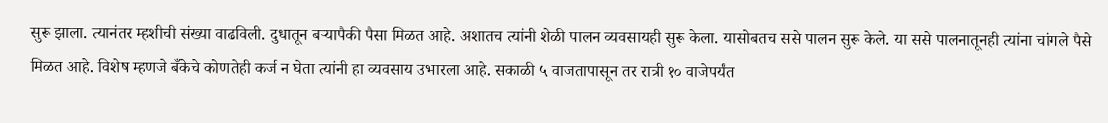सुरू झाला. त्यानंतर म्हशीची संख्या वाढविली. दुधातून बऱ्यापैकी पैसा मिळत आहे. अशातच त्यांनी शेळी पालन व्यवसायही सुरू केला. यासोबतच ससे पालन सुरू केले. या ससे पालनातूनही त्यांना चांगले पैसे मिळत आहे. विशेष म्हणजे बँकेचे कोणतेही कर्ज न घेता त्यांनी हा व्यवसाय उभारला आहे. सकाळी ५ वाजतापासून तर रात्री १० वाजेपर्यंत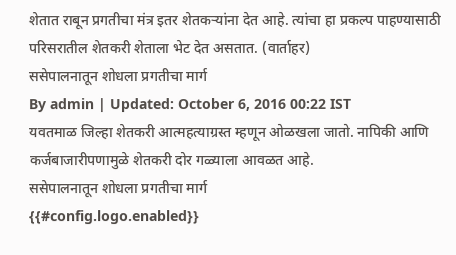शेतात राबून प्रगतीचा मंत्र इतर शेतकऱ्यांना देत आहे. त्यांचा हा प्रकल्प पाहण्यासाठी परिसरातील शेतकरी शेताला भेट देत असतात. (वार्ताहर)
ससेपालनातून शोधला प्रगतीचा मार्ग
By admin | Updated: October 6, 2016 00:22 IST
यवतमाळ जिल्हा शेतकरी आत्महत्याग्रस्त म्हणून ओळखला जातो. नापिकी आणि कर्जबाजारीपणामुळे शेतकरी दोर गळ्याला आवळत आहे.
ससेपालनातून शोधला प्रगतीचा मार्ग
{{#config.logo.enabled}}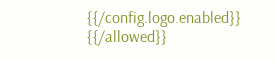{{/config.logo.enabled}}
{{/allowed}}